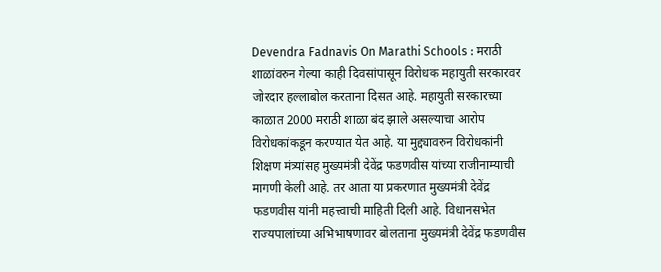Devendra Fadnavis On Marathi Schools : मराठी शाळांवरुन गेल्या काही दिवसांपासून विरोधक महायुती सरकारवर जोरदार हल्लाबोल करताना दिसत आहे. महायुती सरकारच्या काळात 2000 मराठी शाळा बंद झाले असल्याचा आरोप विरोधकांकडून करण्यात येत आहे. या मुद्द्यावरुन विरोधकांनी शिक्षण मंत्र्यांसह मुख्यमंत्री देवेंद्र फडणवीस यांच्या राजीनाम्याची मागणी केली आहे. तर आता या प्रकरणात मुख्यमंत्री देवेंद्र फडणवीस यांनी महत्त्वाची माहिती दिली आहे. विधानसभेत राज्यपालांच्या अभिभाषणावर बोलताना मुख्यमंत्री देवेंद्र फडणवीस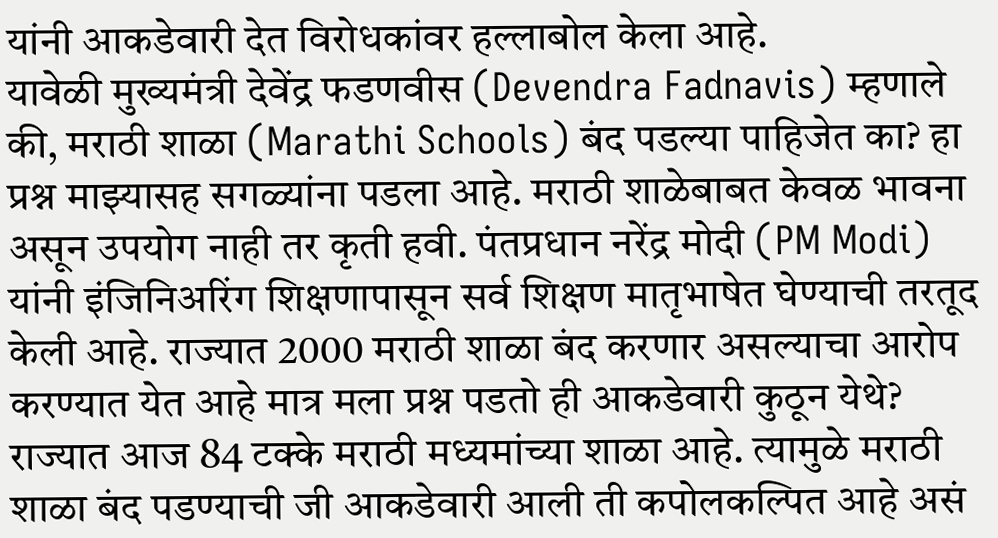यांनी आकडेवारी देत विरोधकांवर हल्लाबोल केला आहे.
यावेळी मुख्यमंत्री देवेंद्र फडणवीस (Devendra Fadnavis) म्हणाले की, मराठी शाळा (Marathi Schools) बंद पडल्या पाहिजेत का? हा प्रश्न माझ्यासह सगळ्यांना पडला आहे. मराठी शाळेबाबत केवळ भावना असून उपयोग नाही तर कृती हवी. पंतप्रधान नरेंद्र मोदी (PM Modi) यांनी इंजिनिअरिंग शिक्षणापासून सर्व शिक्षण मातृभाषेत घेण्याची तरतूद केली आहे. राज्यात 2000 मराठी शाळा बंद करणार असल्याचा आरोप करण्यात येत आहे मात्र मला प्रश्न पडतो ही आकडेवारी कुठून येथे? राज्यात आज 84 टक्के मराठी मध्यमांच्या शाळा आहे. त्यामुळे मराठी शाळा बंद पडण्याची जी आकडेवारी आली ती कपोलकल्पित आहे असं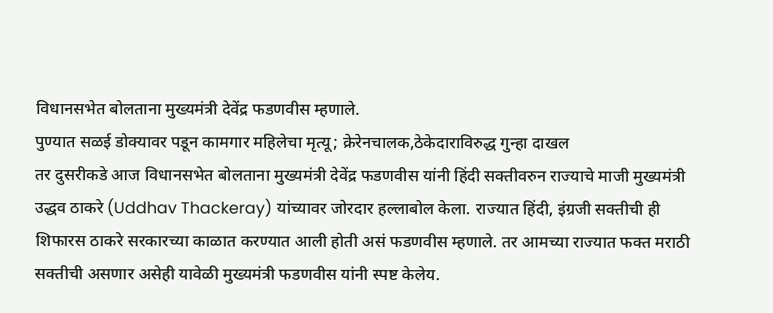विधानसभेत बोलताना मुख्यमंत्री देवेंद्र फडणवीस म्हणाले.
पुण्यात सळई डोक्यावर पडून कामगार महिलेचा मृत्यू; क्रेरेनचालक,ठेकेदाराविरुद्ध गुन्हा दाखल
तर दुसरीकडे आज विधानसभेत बोलताना मुख्यमंत्री देवेंद्र फडणवीस यांनी हिंदी सक्तीवरुन राज्याचे माजी मुख्यमंत्री उद्धव ठाकरे (Uddhav Thackeray) यांच्यावर जोरदार हल्लाबोल केला. राज्यात हिंदी, इंग्रजी सक्तीची ही शिफारस ठाकरे सरकारच्या काळात करण्यात आली होती असं फडणवीस म्हणाले. तर आमच्या राज्यात फक्त मराठी सक्तीची असणार असेही यावेळी मुख्यमंत्री फडणवीस यांनी स्पष्ट केलेय.